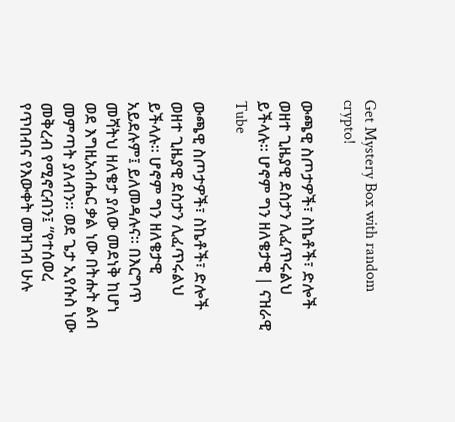Get Mystery Box with random crypto!

ውጫዊ ስጦታዎች፣ ስኬቶች፣ ድሎች ወዘተ ጊዜያዊ ደስታን ሊፈጥሩልህ ይችላሉ፡፡ ሆኖም ግን ዘለቄታዊ | ናዝራዊ Tube

ውጫዊ ስጦታዎች፣ ስኬቶች፣ ድሎች ወዘተ ጊዜያዊ ደስታን ሊፈጥሩልህ ይችላሉ፡፡ ሆኖም ግን ዘለቄታዊ አይደሉም፤ ይለመዳሉና፡፡ በእርግጥ መሻትህ ዘለቄታ ያለው መደነቅ ከሆነ ወደ እግዚአብሔር ቃል ነው በትሑት ልብ መምጣት ያለብን፡፡ ወደ ጌታ ኢየሱስ ነው መቅረብ የሚኖርብን፤ “የተሰወረ የጥበብና የእውቀት መዝገብ ሁሉ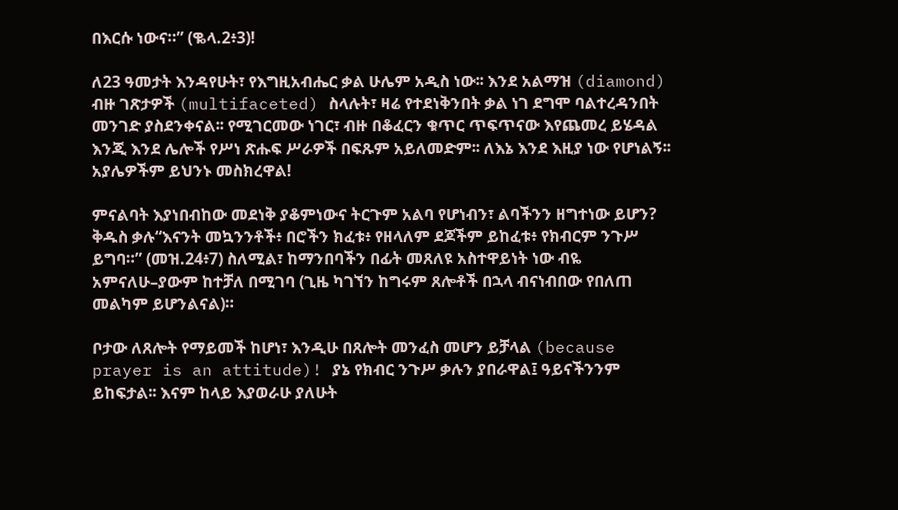በእርሱ ነውና።” (ቈላ.2፥3)!

ለ23 ዓመታት እንዳየሁት፣ የእግዚአብሔር ቃል ሁሌም አዲስ ነው፡፡ እንደ አልማዝ (diamond) ብዙ ገጽታዎች (multifaceted) ስላሉት፣ ዛሬ የተደነቅንበት ቃል ነገ ደግሞ ባልተረዳንበት መንገድ ያስደንቀናል፡፡ የሚገርመው ነገር፣ ብዙ በቆፈርን ቁጥር ጥፍጥናው እየጨመረ ይሄዳል እንጂ እንደ ሌሎች የሥነ ጽሑፍ ሥራዎች በፍጹም አይለመድም፡፡ ለእኔ እንደ እዚያ ነው የሆነልኝ፡፡ አያሌዎችም ይህንኑ መስክረዋል!

ምናልባት እያነበብከው መደነቅ ያቆምነውና ትርጉም አልባ የሆነብን፣ ልባችንን ዘግተነው ይሆን? ቅዱስ ቃሉ“እናንት መኳንንቶች፥ በሮችን ክፈቱ፥ የዘላለም ደጆችም ይከፈቱ፥ የክብርም ንጉሥ ይግባ።” (መዝ.24፥7) ስለሚል፣ ከማንበባችን በፊት መጸለዩ አስተዋይነት ነው ብዬ አምናለሁ–ያውም ከተቻለ በሚገባ (ጊዜ ካገኘን ከግሩም ጸሎቶች በኋላ ብናነብበው የበለጠ መልካም ይሆንልናል)።

ቦታው ለጸሎት የማይመች ከሆነ፣ እንዲሁ በጸሎት መንፈስ መሆን ይቻላል (because prayer is an attitude)! ያኔ የክብር ንጉሥ ቃሉን ያበራዋል፤ ዓይናችንንም ይከፍታል፡፡ እናም ከላይ እያወራሁ ያለሁት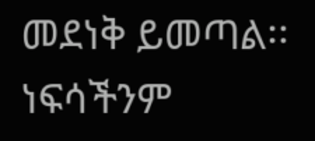መደነቅ ይመጣል፡፡ ነፍሳችንም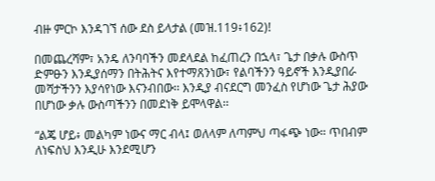ብዙ ምርኮ እንዳገኘ ሰው ደስ ይላታል (መዝ.119፥162)!

በመጨረሻም፣ አንዴ ለንባባችን መደላደል ከፈጠረን በኋላ፣ ጌታ በቃሉ ውስጥ ድምፁን እንዲያሰማን በትሕትና እየተማጸንነው፣ የልባችንን ዓይኖች እንዲያበራ መሻታችንን እያሳየነው እናንብበው፡፡ እንዲያ ብናደርግ መንፈስ የሆነው ጌታ ሕያው በሆነው ቃሉ ውስጣችንን በመደነቅ ይሞላዋል፡፡

“ልጄ ሆይ፥ መልካም ነውና ማር ብላ፤ ወለላም ለጣምህ ጣፋጭ ነው። ጥበብም ለነፍስህ እንዲሁ እንደሚሆን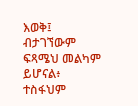እወቅ፤ ብታገኘውም ፍጻሜህ መልካም ይሆናል፥ ተስፋህም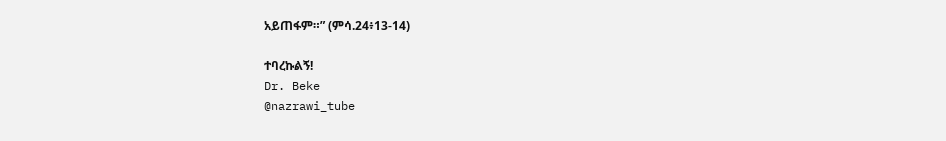አይጠፋም።” (ምሳ.24፥13-14)

ተባረኩልኝ!
Dr. Beke
@nazrawi_tube